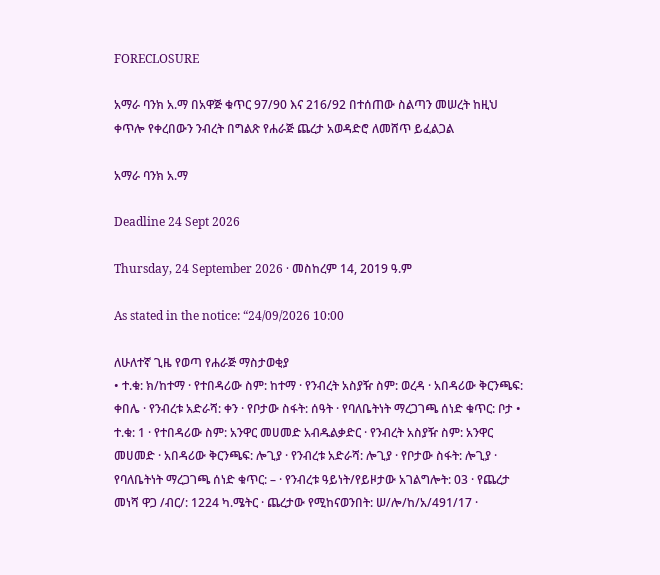FORECLOSURE

አማራ ባንክ አ.ማ በአዋጅ ቁጥር 97/90 እና 216/92 በተሰጠው ስልጣን መሠረት ከዚህ ቀጥሎ የቀረበውን ንብረት በግልጽ የሐራጅ ጨረታ አወዳድሮ ለመሸጥ ይፈልጋል

አማራ ባንክ አ.ማ

Deadline 24 Sept 2026

Thursday, 24 September 2026 · መስከረም 14, 2019 ዓ.ም

As stated in the notice: “24/09/2026 10:00

ለሁለተኛ ጊዜ የወጣ የሐራጅ ማስታወቂያ
• ተ.ቁ: ክ/ከተማ · የተበዳሪው ስም: ከተማ · የንብረት አስያዥ ስም: ወረዳ · አበዳሪው ቅርንጫፍ: ቀበሌ · የንብረቱ አድራሻ: ቀን · የቦታው ስፋት: ሰዓት · የባለቤትነት ማረጋገጫ ሰነድ ቁጥር: ቦታ • ተ.ቁ: 1 · የተበዳሪው ስም: አንዋር መሀመድ አብዱልቃድር · የንብረት አስያዥ ስም: አንዋር መሀመድ · አበዳሪው ቅርንጫፍ: ሎጊያ · የንብረቱ አድራሻ: ሎጊያ · የቦታው ስፋት: ሎጊያ · የባለቤትነት ማረጋገጫ ሰነድ ቁጥር: – · የንብረቱ ዓይነት/የይዞታው አገልግሎት: 03 · የጨረታ መነሻ ዋጋ /ብር/: 1224 ካ.ሜትር · ጨረታው የሚከናወንበት: ሠ/ሎ/ከ/አ/491/17 ·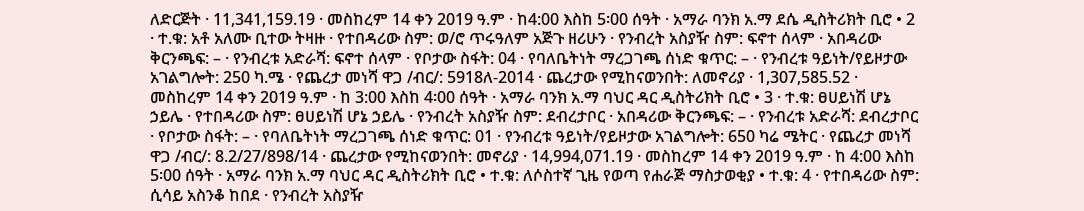ለድርጅት · 11,341,159.19 · መስከረም 14 ቀን 2019 ዓ.ም · ከ4:00 እስከ 5፡00 ሰዓት · አማራ ባንክ አ.ማ ደሴ ዲስትሪክት ቢሮ • 2 · ተ.ቁ: አቶ አለሙ ቢተው ትዛዙ · የተበዳሪው ስም: ወ/ሮ ጥሩዓለም አጅጉ ዘሪሁን · የንብረት አስያዥ ስም: ፍኖተ ሰላም · አበዳሪው ቅርንጫፍ: – · የንብረቱ አድራሻ: ፍኖተ ሰላም · የቦታው ስፋት: 04 · የባለቤትነት ማረጋገጫ ሰነድ ቁጥር: – · የንብረቱ ዓይነት/የይዞታው አገልግሎት: 250 ካ.ሜ · የጨረታ መነሻ ዋጋ /ብር/: 5918ለ-2014 · ጨረታው የሚከናወንበት: ለመኖሪያ · 1,307,585.52 · መስከረም 14 ቀን 2019 ዓ.ም · ከ 3:00 እስከ 4፡00 ሰዓት · አማራ ባንክ አ.ማ ባህር ዳር ዲስትሪክት ቢሮ • 3 · ተ.ቁ: ፀሀይነሽ ሆኔ ኃይሌ · የተበዳሪው ስም: ፀሀይነሽ ሆኔ ኃይሌ · የንብረት አስያዥ ስም: ደብረታቦር · አበዳሪው ቅርንጫፍ: – · የንብረቱ አድራሻ: ደብረታቦር · የቦታው ስፋት: – · የባለቤትነት ማረጋገጫ ሰነድ ቁጥር: 01 · የንብረቱ ዓይነት/የይዞታው አገልግሎት: 650 ካሬ ሜትር · የጨረታ መነሻ ዋጋ /ብር/: 8.2/27/898/14 · ጨረታው የሚከናወንበት: መኖሪያ · 14,994,071.19 · መስከረም 14 ቀን 2019 ዓ.ም · ከ 4:00 እስከ 5፡00 ሰዓት · አማራ ባንክ አ.ማ ባህር ዳር ዲስትሪክት ቢሮ • ተ.ቁ: ለሶስተኛ ጊዜ የወጣ የሐራጅ ማስታወቂያ • ተ.ቁ: 4 · የተበዳሪው ስም: ሲሳይ አስንቆ ከበደ · የንብረት አስያዥ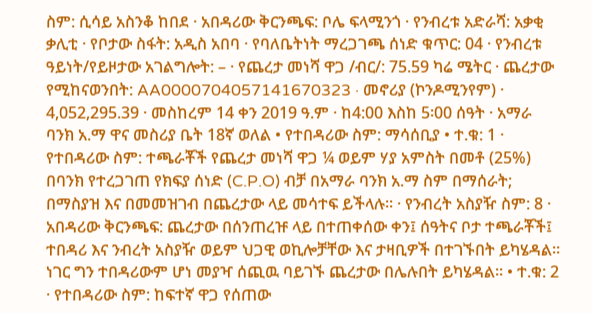ስም: ሲሳይ አስንቆ ከበደ · አበዳሪው ቅርንጫፍ: ቦሌ ፍላሚንጎ · የንብረቱ አድራሻ: አቃቂ ቃሊቲ · የቦታው ስፋት: አዲስ አበባ · የባለቤትነት ማረጋገጫ ሰነድ ቁጥር: 04 · የንብረቱ ዓይነት/የይዞታው አገልግሎት: – · የጨረታ መነሻ ዋጋ /ብር/: 75.59 ካሬ ሜትር · ጨረታው የሚከናወንበት: AA0000704057141670323 · መኖሪያ (ኮንዶሚንየም) · 4,052,295.39 · መስከረም 14 ቀን 2019 ዓ.ም · ከ4:00 እስከ 5፡00 ሰዓት · አማራ ባንክ አ.ማ ዋና መስሪያ ቤት 18ኛ ወለል • የተበዳሪው ስም: ማሳሰቢያ • ተ.ቁ: 1 · የተበዳሪው ስም: ተጫራቾች የጨረታ መነሻ ዋጋ ¼ ወይም ሃያ አምስት በመቶ (25%) በባንክ የተረጋገጠ የክፍያ ሰነድ (C.P.O) ብቻ በአማራ ባንክ አ.ማ ስም በማሰራት; በማስያዝ እና በመመዝገብ በጨረታው ላይ መሳተፍ ይችላሉ፡፡ · የንብረት አስያዥ ስም: 8 · አበዳሪው ቅርንጫፍ: ጨረታው በሰንጠረዡ ላይ በተጠቀሰው ቀን፤ ሰዓትና ቦታ ተጫራቾች፤ ተበዳሪ እና ንብረት አስያዥ ወይም ህጋዊ ወኪሎቻቸው እና ታዛቢዎች በተገኙበት ይካሄዳል፡፡ ነገር ግን ተበዳሪውም ሆነ መያዣ ሰጪዉ ባይገኙ ጨረታው በሌሉበት ይካሄዳል፡፡ • ተ.ቁ: 2 · የተበዳሪው ስም: ከፍተኛ ዋጋ የሰጠው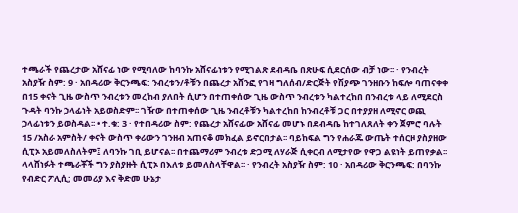ተጫራች የጨረታው አሸናፊ ነው የሚባለው ከባንኩ አሸናፊነቱን የሚገልጽ ደብዳቤ በጽሁፍ ሲደርሰው ብቻ ነው፡፡ · የንብረት አስያዥ ስም: 9 · አበዳሪው ቅርንጫፍ: ንብረቱን/ቶቹን በጨረታ አሸንፎ የገዛ ግለሰብ/ድርጅት የሽያጭ ገንዘቡን ከፍሎ ባጠናቀቀ በ15 ቀናት ጊዜ ውስጥ ንብረቱን መረከብ ያለበት ሲሆን በተጠቀሰው ጊዜ ውስጥ ንብረቱን ካልተረከበ በንብረቱ ላይ ለሚደርስ ጉዳት ባንኩ ኃላፊነት አይወስድም፡፡ ገዥው በተጠቀሰው ጊዜ ንብረቶቹን ካልተረከበ ከንብረቶቹ ጋር በተያያዘ ለሚኖር ወጪ ኃላፊነቱን ይወስዳል፡፡ • ተ.ቁ: 3 · የተበዳሪው ስም: የጨረታ አሸናፊው አሸናፊ መሆኑ በደብዳቤ ከተገለጸለት ቀን ጀምሮ ባሉት 15 /አስራ አምስት/ ቀናት ውስጥ ቀሪውን ገንዘብ አጠናቆ መክፈል ይኖርበታል፡፡ ባይከፍል ግን የሐራጁ ውጤት ተሰርዞ ያስያዘው ሲፒኦ አይመለስለትም፤ ለባንኩ ገቢ ይሆናል፡፡ በተጨማሪም ንብረቱ ድጋሚ ለሃራጅ ሲቀርብ ለሚታየው የዋጋ ልዩነት ይጠየቃል፡፡ ላላሸነፉት ተጫራቾች ግን ያስያዙት ሲፒኦ በእለቱ ይመለስላቸዋል፡፡ · የንብረት አስያዥ ስም: 10 · አበዳሪው ቅርንጫፍ: በባንኩ የብድር ፖሊሲ; መመሪያ እና ቅድመ ሁኔታ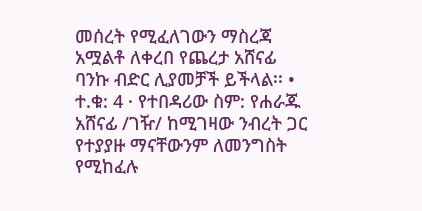መሰረት የሚፈለገውን ማስረጃ አሟልቶ ለቀረበ የጨረታ አሸናፊ ባንኩ ብድር ሊያመቻች ይችላል፡፡ • ተ.ቁ: 4 · የተበዳሪው ስም: የሐራጁ አሸናፊ /ገዥ/ ከሚገዛው ንብረት ጋር የተያያዙ ማናቸውንም ለመንግስት የሚከፈሉ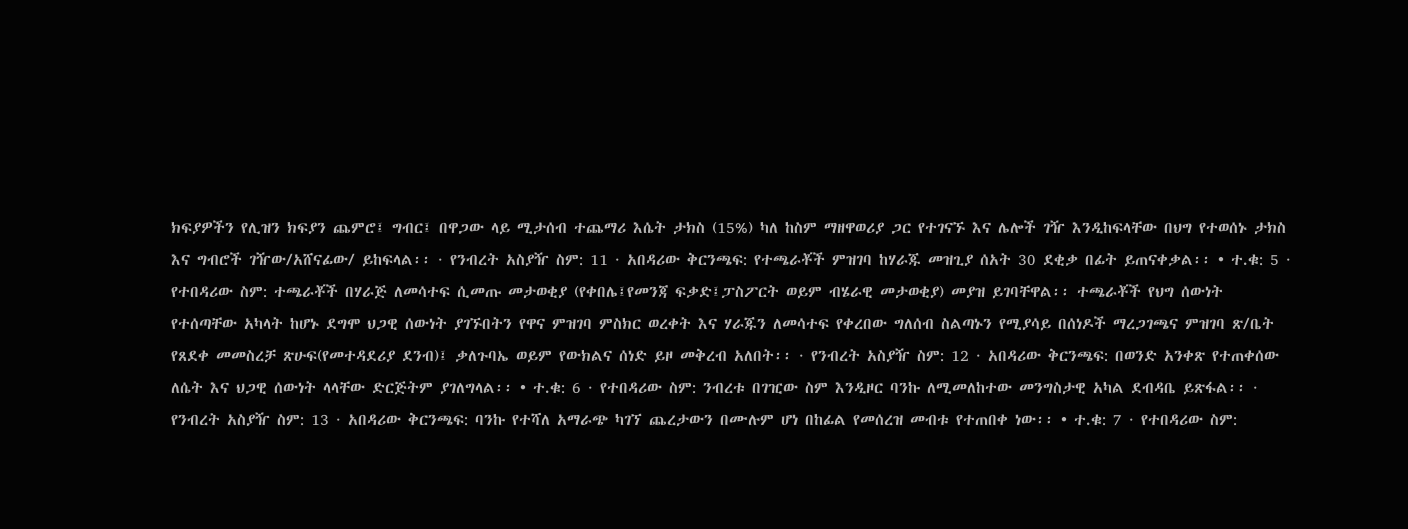ክፍያዎችን የሊዝን ክፍያን ጨምሮ፤ ግብር፤ በዋጋው ላይ ሚታሰብ ተጨማሪ እሴት ታክስ (15%) ካለ ከስም ማዘዋወሪያ ጋር የተገናኙ እና ሌሎች ገዥ እንዲከፍላቸው በህግ የተወሰኑ ታክስ እና ግብሮች ገዥው/አሸናፊው/ ይከፍላል፡፡ · የንብረት አስያዥ ስም: 11 · አበዳሪው ቅርንጫፍ: የተጫራቾች ምዝገባ ከሃራጁ መዝጊያ ሰአት 30 ደቂቃ በፊት ይጠናቀቃል፡፡ • ተ.ቁ: 5 · የተበዳሪው ስም: ተጫራቾች በሃራጅ ለመሳተፍ ሲመጡ መታወቂያ (የቀበሌ፤የመንጃ ፍቃድ፤ፓስፖርት ወይም ብሄራዊ መታወቂያ) መያዝ ይገባቸዋል፡፡ ተጫራቾች የህግ ሰውነት የተሰጣቸው አካላት ከሆኑ ደግሞ ህጋዊ ሰውነት ያገኙበትን የዋና ምዝገባ ምስክር ወረቀት እና ሃራጁን ለመሳተፍ የቀረበው ግለሰብ ስልጣኑን የሚያሳይ በሰነዶች ማረጋገጫና ምዝገባ ጽ/ቤት የጸደቀ መመስረቻ ጽሁፍ(የመተዳደሪያ ደንብ)፤ ቃለጉባኤ ወይም የውክልና ሰነድ ይዞ መቅረብ አለበት፡፡ · የንብረት አስያዥ ስም: 12 · አበዳሪው ቅርንጫፍ: በወንድ አንቀጽ የተጠቀሰው ለሴት እና ህጋዊ ሰውነት ላላቸው ድርጅትም ያገለግላል፡፡ • ተ.ቁ: 6 · የተበዳሪው ስም: ንብረቱ በገዢው ስም እንዲዞር ባንኩ ለሚመለከተው መንግስታዊ አካል ደብዳቤ ይጽፋል፡፡ · የንብረት አስያዥ ስም: 13 · አበዳሪው ቅርንጫፍ: ባንኩ የተሻለ አማራጭ ካገኘ ጨረታውን በሙሉም ሆነ በከፊል የመሰረዝ መብቱ የተጠበቀ ነው፡፡ • ተ.ቁ: 7 · የተበዳሪው ስም: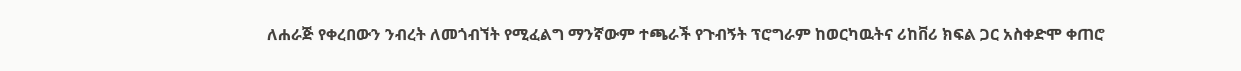ለሐራጅ የቀረበውን ንብረት ለመጎብኘት የሚፈልግ ማንኛውም ተጫራች የጉብኝት ፕሮግራም ከወርካዉትና ሪከቨሪ ክፍል ጋር አስቀድሞ ቀጠሮ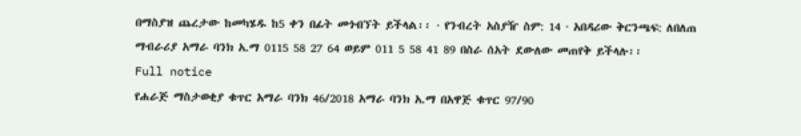በማስያዝ ጨረታው ከመካሄዱ ከ5 ቀን በፊት መጎብኘት ይችላል፡፡ · የንብረት አስያዥ ስም: 14 · አበዳሪው ቅርንጫፍ: ለበለጠ ማብራሪያ አማራ ባንክ አ.ማ 0115 58 27 64 ወይም 011 5 58 41 89 በስራ ሰአት ደውለው መጠየቅ ይችላሉ፡፡
Full notice
የሐራጅ ማስታወቂያ ቁጥር አማራ ባንክ 46/2018 አማራ ባንክ አ.ማ በአዋጅ ቁጥር 97/90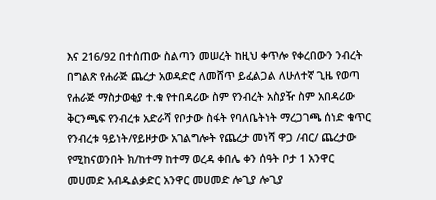እና 216/92 በተሰጠው ስልጣን መሠረት ከዚህ ቀጥሎ የቀረበውን ንብረት በግልጽ የሐራጅ ጨረታ አወዳድሮ ለመሸጥ ይፈልጋል ለሁለተኛ ጊዜ የወጣ የሐራጅ ማስታወቂያ ተ.ቁ የተበዳሪው ስም የንብረት አስያዥ ስም አበዳሪው ቅርንጫፍ የንብረቱ አድራሻ የቦታው ስፋት የባለቤትነት ማረጋገጫ ሰነድ ቁጥር የንብረቱ ዓይነት/የይዞታው አገልግሎት የጨረታ መነሻ ዋጋ /ብር/ ጨረታው የሚከናወንበት ክ/ከተማ ከተማ ወረዳ ቀበሌ ቀን ሰዓት ቦታ 1 አንዋር መሀመድ አብዱልቃድር አንዋር መሀመድ ሎጊያ ሎጊያ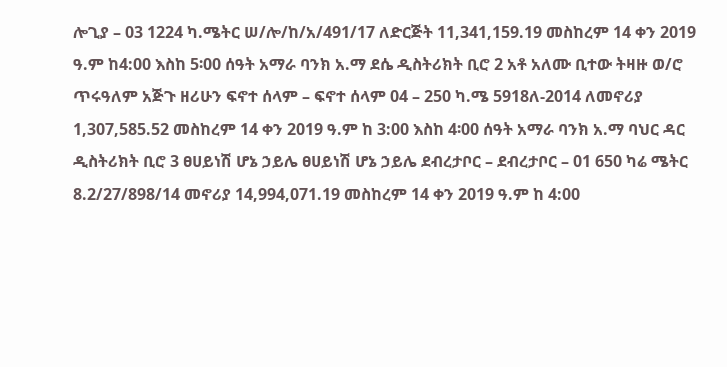ሎጊያ – 03 1224 ካ.ሜትር ሠ/ሎ/ከ/አ/491/17 ለድርጅት 11,341,159.19 መስከረም 14 ቀን 2019 ዓ.ም ከ4:00 እስከ 5፡00 ሰዓት አማራ ባንክ አ.ማ ደሴ ዲስትሪክት ቢሮ 2 አቶ አለሙ ቢተው ትዛዙ ወ/ሮ ጥሩዓለም አጅጉ ዘሪሁን ፍኖተ ሰላም – ፍኖተ ሰላም 04 – 250 ካ.ሜ 5918ለ-2014 ለመኖሪያ 1,307,585.52 መስከረም 14 ቀን 2019 ዓ.ም ከ 3:00 እስከ 4፡00 ሰዓት አማራ ባንክ አ.ማ ባህር ዳር ዲስትሪክት ቢሮ 3 ፀሀይነሽ ሆኔ ኃይሌ ፀሀይነሽ ሆኔ ኃይሌ ደብረታቦር – ደብረታቦር – 01 650 ካሬ ሜትር 8.2/27/898/14 መኖሪያ 14,994,071.19 መስከረም 14 ቀን 2019 ዓ.ም ከ 4:00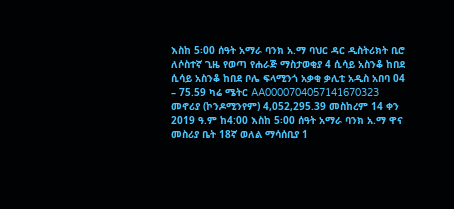እስከ 5፡00 ሰዓት አማራ ባንክ አ.ማ ባህር ዳር ዲስትሪክት ቢሮ ለሶስተኛ ጊዜ የወጣ የሐራጅ ማስታወቂያ 4 ሲሳይ አስንቆ ከበደ ሲሳይ አስንቆ ከበደ ቦሌ ፍላሚንጎ አቃቂ ቃሊቲ አዲስ አበባ 04 – 75.59 ካሬ ሜትር AA0000704057141670323 መኖሪያ (ኮንዶሚንየም) 4,052,295.39 መስከረም 14 ቀን 2019 ዓ.ም ከ4:00 እስከ 5፡00 ሰዓት አማራ ባንክ አ.ማ ዋና መስሪያ ቤት 18ኛ ወለል ማሳሰቢያ 1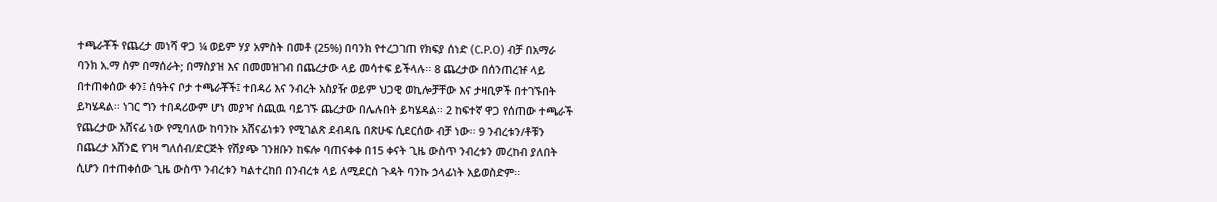ተጫራቾች የጨረታ መነሻ ዋጋ ¼ ወይም ሃያ አምስት በመቶ (25%) በባንክ የተረጋገጠ የክፍያ ሰነድ (C.P.O) ብቻ በአማራ ባንክ አ.ማ ስም በማሰራት; በማስያዝ እና በመመዝገብ በጨረታው ላይ መሳተፍ ይችላሉ፡፡ 8 ጨረታው በሰንጠረዡ ላይ በተጠቀሰው ቀን፤ ሰዓትና ቦታ ተጫራቾች፤ ተበዳሪ እና ንብረት አስያዥ ወይም ህጋዊ ወኪሎቻቸው እና ታዛቢዎች በተገኙበት ይካሄዳል፡፡ ነገር ግን ተበዳሪውም ሆነ መያዣ ሰጪዉ ባይገኙ ጨረታው በሌሉበት ይካሄዳል፡፡ 2 ከፍተኛ ዋጋ የሰጠው ተጫራች የጨረታው አሸናፊ ነው የሚባለው ከባንኩ አሸናፊነቱን የሚገልጽ ደብዳቤ በጽሁፍ ሲደርሰው ብቻ ነው፡፡ 9 ንብረቱን/ቶቹን በጨረታ አሸንፎ የገዛ ግለሰብ/ድርጅት የሽያጭ ገንዘቡን ከፍሎ ባጠናቀቀ በ15 ቀናት ጊዜ ውስጥ ንብረቱን መረከብ ያለበት ሲሆን በተጠቀሰው ጊዜ ውስጥ ንብረቱን ካልተረከበ በንብረቱ ላይ ለሚደርስ ጉዳት ባንኩ ኃላፊነት አይወስድም፡፡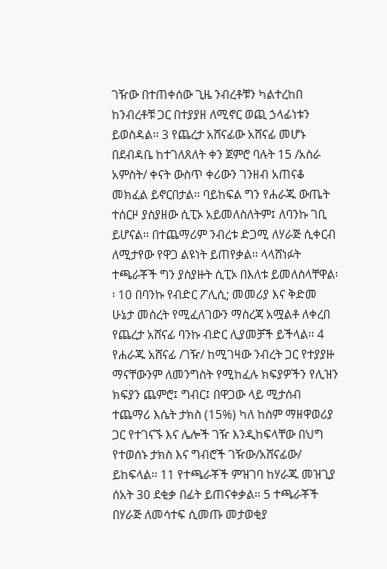ገዥው በተጠቀሰው ጊዜ ንብረቶቹን ካልተረከበ ከንብረቶቹ ጋር በተያያዘ ለሚኖር ወጪ ኃላፊነቱን ይወስዳል፡፡ 3 የጨረታ አሸናፊው አሸናፊ መሆኑ በደብዳቤ ከተገለጸለት ቀን ጀምሮ ባሉት 15 /አስራ አምስት/ ቀናት ውስጥ ቀሪውን ገንዘብ አጠናቆ መክፈል ይኖርበታል፡፡ ባይከፍል ግን የሐራጁ ውጤት ተሰርዞ ያስያዘው ሲፒኦ አይመለስለትም፤ ለባንኩ ገቢ ይሆናል፡፡ በተጨማሪም ንብረቱ ድጋሚ ለሃራጅ ሲቀርብ ለሚታየው የዋጋ ልዩነት ይጠየቃል፡፡ ላላሸነፉት ተጫራቾች ግን ያስያዙት ሲፒኦ በእለቱ ይመለስላቸዋል፡፡ 10 በባንኩ የብድር ፖሊሲ; መመሪያ እና ቅድመ ሁኔታ መሰረት የሚፈለገውን ማስረጃ አሟልቶ ለቀረበ የጨረታ አሸናፊ ባንኩ ብድር ሊያመቻች ይችላል፡፡ 4 የሐራጁ አሸናፊ /ገዥ/ ከሚገዛው ንብረት ጋር የተያያዙ ማናቸውንም ለመንግስት የሚከፈሉ ክፍያዎችን የሊዝን ክፍያን ጨምሮ፤ ግብር፤ በዋጋው ላይ ሚታሰብ ተጨማሪ እሴት ታክስ (15%) ካለ ከስም ማዘዋወሪያ ጋር የተገናኙ እና ሌሎች ገዥ እንዲከፍላቸው በህግ የተወሰኑ ታክስ እና ግብሮች ገዥው/አሸናፊው/ ይከፍላል፡፡ 11 የተጫራቾች ምዝገባ ከሃራጁ መዝጊያ ሰአት 30 ደቂቃ በፊት ይጠናቀቃል፡፡ 5 ተጫራቾች በሃራጅ ለመሳተፍ ሲመጡ መታወቂያ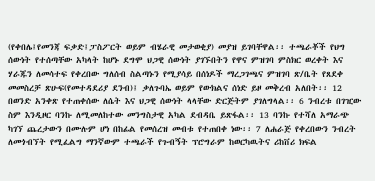(የቀበሌ፤የመንጃ ፍቃድ፤ፓስፖርት ወይም ብሄራዊ መታወቂያ) መያዝ ይገባቸዋል፡፡ ተጫራቾች የህግ ሰውነት የተሰጣቸው አካላት ከሆኑ ደግሞ ህጋዊ ሰውነት ያገኙበትን የዋና ምዝገባ ምስክር ወረቀት እና ሃራጁን ለመሳተፍ የቀረበው ግለሰብ ስልጣኑን የሚያሳይ በሰነዶች ማረጋገጫና ምዝገባ ጽ/ቤት የጸደቀ መመስረቻ ጽሁፍ(የመተዳደሪያ ደንብ)፤ ቃለጉባኤ ወይም የውክልና ሰነድ ይዞ መቅረብ አለበት፡፡ 12 በወንድ አንቀጽ የተጠቀሰው ለሴት እና ህጋዊ ሰውነት ላላቸው ድርጅትም ያገለግላል፡፡ 6 ንብረቱ በገዢው ስም እንዲዞር ባንኩ ለሚመለከተው መንግስታዊ አካል ደብዳቤ ይጽፋል፡፡ 13 ባንኩ የተሻለ አማራጭ ካገኘ ጨረታውን በሙሉም ሆነ በከፊል የመሰረዝ መብቱ የተጠበቀ ነው፡፡ 7 ለሐራጅ የቀረበውን ንብረት ለመጎብኘት የሚፈልግ ማንኛውም ተጫራች የጉብኝት ፕሮግራም ከወርካዉትና ሪከቨሪ ክፍል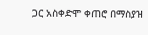ጋር አስቀድሞ ቀጠሮ በማስያዝ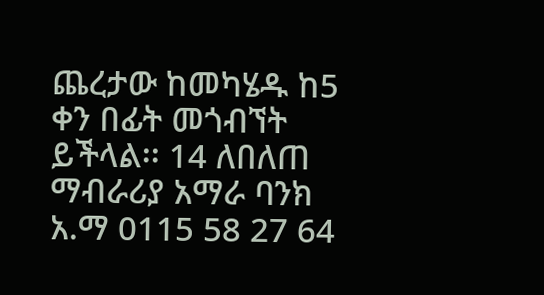ጨረታው ከመካሄዱ ከ5 ቀን በፊት መጎብኘት ይችላል፡፡ 14 ለበለጠ ማብራሪያ አማራ ባንክ አ.ማ 0115 58 27 64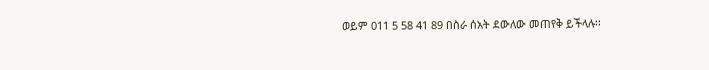ወይም 011 5 58 41 89 በስራ ሰአት ደውለው መጠየቅ ይችላሉ፡፡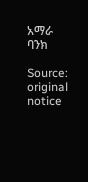አማራ ባንክ

Source: original notice